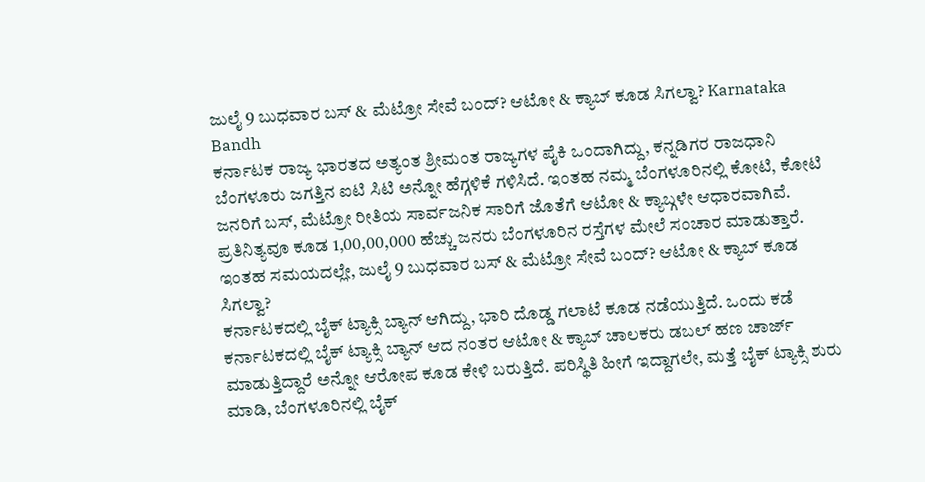ಜುಲೈ 9 ಬುಧವಾರ ಬಸ್ & ಮೆಟ್ರೋ ಸೇವೆ ಬಂದ್? ಆಟೋ & ಕ್ಯಾಬ್ ಕೂಡ ಸಿಗಲ್ವಾ? Karnataka Bandh
ಕರ್ನಾಟಕ ರಾಜ್ಯ ಭಾರತದ ಅತ್ಯಂತ ಶ್ರೀಮಂತ ರಾಜ್ಯಗಳ ಪೈಕಿ ಒಂದಾಗಿದ್ದು, ಕನ್ನಡಿಗರ ರಾಜಧಾನಿ ಬೆಂಗಳೂರು ಜಗತ್ತಿನ ಐಟಿ ಸಿಟಿ ಅನ್ನೋ ಹೆಗ್ಗಳಿಕೆ ಗಳಿಸಿದೆ. ಇಂತಹ ನಮ್ಮ ಬೆಂಗಳೂರಿನಲ್ಲಿ ಕೋಟಿ, ಕೋಟಿ ಜನರಿಗೆ ಬಸ್, ಮೆಟ್ರೋ ರೀತಿಯ ಸಾರ್ವಜನಿಕ ಸಾರಿಗೆ ಜೊತೆಗೆ ಆಟೋ & ಕ್ಯಾಬ್ಗಳೇ ಆಧಾರವಾಗಿವೆ. ಪ್ರತಿನಿತ್ಯವೂ ಕೂಡ 1,00,00,000 ಹೆಚ್ಚು ಜನರು ಬೆಂಗಳೂರಿನ ರಸ್ತೆಗಳ ಮೇಲೆ ಸಂಚಾರ ಮಾಡುತ್ತಾರೆ. ಇಂತಹ ಸಮಯದಲ್ಲೇ, ಜುಲೈ 9 ಬುಧವಾರ ಬಸ್ & ಮೆಟ್ರೋ ಸೇವೆ ಬಂದ್? ಆಟೋ & ಕ್ಯಾಬ್ ಕೂಡ ಸಿಗಲ್ವಾ?
ಕರ್ನಾಟಕದಲ್ಲಿ ಬೈಕ್ ಟ್ಯಾಕ್ಸಿ ಬ್ಯಾನ್ ಆಗಿದ್ದು, ಭಾರಿ ದೊಡ್ಡ ಗಲಾಟೆ ಕೂಡ ನಡೆಯುತ್ತಿದೆ. ಒಂದು ಕಡೆ ಕರ್ನಾಟಕದಲ್ಲಿ ಬೈಕ್ ಟ್ಯಾಕ್ಸಿ ಬ್ಯಾನ್ ಆದ ನಂತರ ಆಟೋ & ಕ್ಯಾಬ್ ಚಾಲಕರು ಡಬಲ್ ಹಣ ಚಾರ್ಜ್ ಮಾಡುತ್ತಿದ್ದಾರೆ ಅನ್ನೋ ಆರೋಪ ಕೂಡ ಕೇಳಿ ಬರುತ್ತಿದೆ. ಪರಿಸ್ಥಿತಿ ಹೀಗೆ ಇದ್ದಾಗಲೇ, ಮತ್ತೆ ಬೈಕ್ ಟ್ಯಾಕ್ಸಿ ಶುರು ಮಾಡಿ, ಬೆಂಗಳೂರಿನಲ್ಲಿ ಬೈಕ್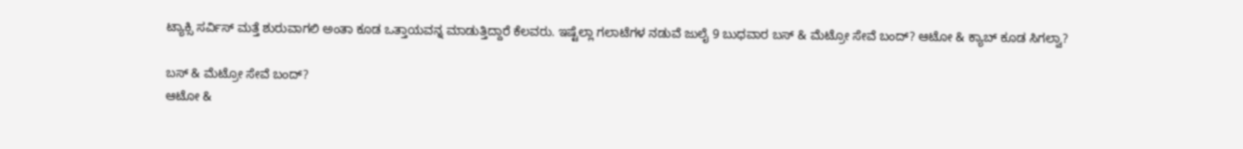ಟ್ಯಾಕ್ಸಿ ಸರ್ವಿಸ್ ಮತ್ತೆ ಶುರುವಾಗಲಿ ಅಂತಾ ಕೂಡ ಒತ್ತಾಯವನ್ನ ಮಾಡುತ್ತಿದ್ದಾರೆ ಕೆಲವರು. ಇಷ್ಟೆಲ್ಲಾ ಗಲಾಟೆಗಳ ನಡುವೆ ಜುಲೈ 9 ಬುಧವಾರ ಬಸ್ & ಮೆಟ್ರೋ ಸೇವೆ ಬಂದ್? ಆಟೋ & ಕ್ಯಾಬ್ ಕೂಡ ಸಿಗಲ್ವಾ?

ಬಸ್ & ಮೆಟ್ರೋ ಸೇವೆ ಬಂದ್?
ಆಟೋ &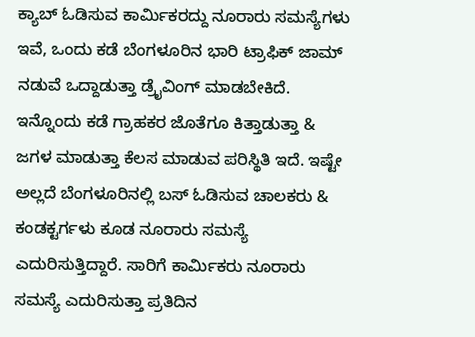ಕ್ಯಾಬ್ ಓಡಿಸುವ ಕಾರ್ಮಿಕರದ್ದು ನೂರಾರು ಸಮಸ್ಯೆಗಳು ಇವೆ, ಒಂದು ಕಡೆ ಬೆಂಗಳೂರಿನ ಭಾರಿ ಟ್ರಾಫಿಕ್ ಜಾಮ್ ನಡುವೆ ಒದ್ದಾಡುತ್ತಾ ಡ್ರೈವಿಂಗ್ ಮಾಡಬೇಕಿದೆ. ಇನ್ನೊಂದು ಕಡೆ ಗ್ರಾಹಕರ ಜೊತೆಗೂ ಕಿತ್ತಾಡುತ್ತಾ & ಜಗಳ ಮಾಡುತ್ತಾ ಕೆಲಸ ಮಾಡುವ ಪರಿಸ್ಥಿತಿ ಇದೆ. ಇಷ್ಟೇ ಅಲ್ಲದೆ ಬೆಂಗಳೂರಿನಲ್ಲಿ ಬಸ್ ಓಡಿಸುವ ಚಾಲಕರು & ಕಂಡಕ್ಟರ್ಗಳು ಕೂಡ ನೂರಾರು ಸಮಸ್ಯೆ ಎದುರಿಸುತ್ತಿದ್ದಾರೆ. ಸಾರಿಗೆ ಕಾರ್ಮಿಕರು ನೂರಾರು ಸಮಸ್ಯೆ ಎದುರಿಸುತ್ತಾ ಪ್ರತಿದಿನ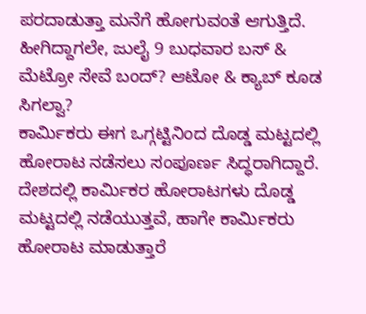ಪರದಾಡುತ್ತಾ ಮನೆಗೆ ಹೋಗುವಂತೆ ಆಗುತ್ತಿದೆ. ಹೀಗಿದ್ದಾಗಲೇ, ಜುಲೈ 9 ಬುಧವಾರ ಬಸ್ & ಮೆಟ್ರೋ ಸೇವೆ ಬಂದ್? ಆಟೋ & ಕ್ಯಾಬ್ ಕೂಡ ಸಿಗಲ್ವಾ?
ಕಾರ್ಮಿಕರು ಈಗ ಒಗ್ಗಟ್ಟಿನಿಂದ ದೊಡ್ಡ ಮಟ್ಟದಲ್ಲಿ ಹೋರಾಟ ನಡೆಸಲು ಸಂಪೂರ್ಣ ಸಿದ್ಧರಾಗಿದ್ದಾರೆ. ದೇಶದಲ್ಲಿ ಕಾರ್ಮಿಕರ ಹೋರಾಟಗಳು ದೊಡ್ಡ ಮಟ್ಟದಲ್ಲಿ ನಡೆಯುತ್ತವೆ, ಹಾಗೇ ಕಾರ್ಮಿಕರು ಹೋರಾಟ ಮಾಡುತ್ತಾರೆ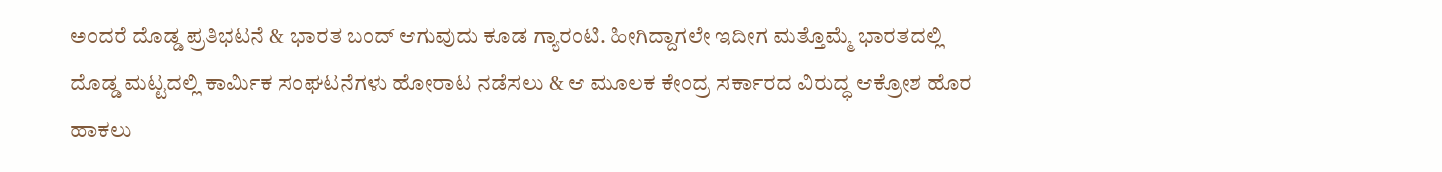ಅಂದರೆ ದೊಡ್ಡ ಪ್ರತಿಭಟನೆ & ಭಾರತ ಬಂದ್ ಆಗುವುದು ಕೂಡ ಗ್ಯಾರಂಟಿ. ಹೀಗಿದ್ದಾಗಲೇ ಇದೀಗ ಮತ್ತೊಮ್ಮೆ ಭಾರತದಲ್ಲಿ ದೊಡ್ಡ ಮಟ್ಟದಲ್ಲಿ ಕಾರ್ಮಿಕ ಸಂಘಟನೆಗಳು ಹೋರಾಟ ನಡೆಸಲು & ಆ ಮೂಲಕ ಕೇಂದ್ರ ಸರ್ಕಾರದ ವಿರುದ್ಧ ಆಕ್ರೋಶ ಹೊರ ಹಾಕಲು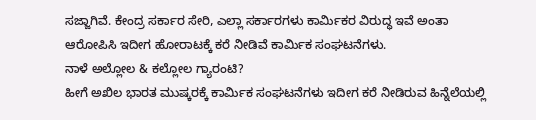ಸಜ್ಜಾಗಿವೆ. ಕೇಂದ್ರ ಸರ್ಕಾರ ಸೇರಿ, ಎಲ್ಲಾ ಸರ್ಕಾರಗಳು ಕಾರ್ಮಿಕರ ವಿರುದ್ಧ ಇವೆ ಅಂತಾ ಆರೋಪಿಸಿ ಇದೀಗ ಹೋರಾಟಕ್ಕೆ ಕರೆ ನೀಡಿವೆ ಕಾರ್ಮಿಕ ಸಂಘಟನೆಗಳು.
ನಾಳೆ ಅಲ್ಲೋಲ & ಕಲ್ಲೋಲ ಗ್ಯಾರಂಟಿ?
ಹೀಗೆ ಅಖಿಲ ಭಾರತ ಮುಷ್ಕರಕ್ಕೆ ಕಾರ್ಮಿಕ ಸಂಘಟನೆಗಳು ಇದೀಗ ಕರೆ ನೀಡಿರುವ ಹಿನ್ನೆಲೆಯಲ್ಲಿ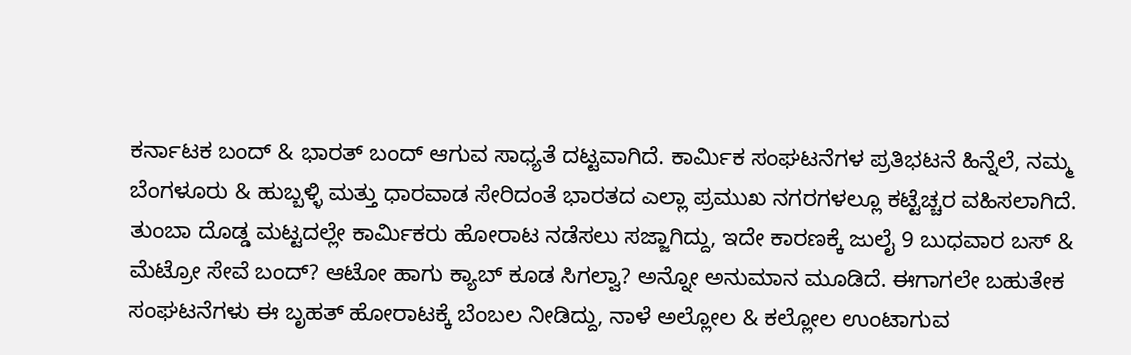ಕರ್ನಾಟಕ ಬಂದ್ & ಭಾರತ್ ಬಂದ್ ಆಗುವ ಸಾಧ್ಯತೆ ದಟ್ಟವಾಗಿದೆ. ಕಾರ್ಮಿಕ ಸಂಘಟನೆಗಳ ಪ್ರತಿಭಟನೆ ಹಿನ್ನೆಲೆ, ನಮ್ಮ ಬೆಂಗಳೂರು & ಹುಬ್ಬಳ್ಳಿ ಮತ್ತು ಧಾರವಾಡ ಸೇರಿದಂತೆ ಭಾರತದ ಎಲ್ಲಾ ಪ್ರಮುಖ ನಗರಗಳಲ್ಲೂ ಕಟ್ಟೆಚ್ಚರ ವಹಿಸಲಾಗಿದೆ. ತುಂಬಾ ದೊಡ್ಡ ಮಟ್ಟದಲ್ಲೇ ಕಾರ್ಮಿಕರು ಹೋರಾಟ ನಡೆಸಲು ಸಜ್ಜಾಗಿದ್ದು, ಇದೇ ಕಾರಣಕ್ಕೆ ಜುಲೈ 9 ಬುಧವಾರ ಬಸ್ & ಮೆಟ್ರೋ ಸೇವೆ ಬಂದ್? ಆಟೋ ಹಾಗು ಕ್ಯಾಬ್ ಕೂಡ ಸಿಗಲ್ವಾ? ಅನ್ನೋ ಅನುಮಾನ ಮೂಡಿದೆ. ಈಗಾಗಲೇ ಬಹುತೇಕ ಸಂಘಟನೆಗಳು ಈ ಬೃಹತ್ ಹೋರಾಟಕ್ಕೆ ಬೆಂಬಲ ನೀಡಿದ್ದು, ನಾಳೆ ಅಲ್ಲೋಲ & ಕಲ್ಲೋಲ ಉಂಟಾಗುವ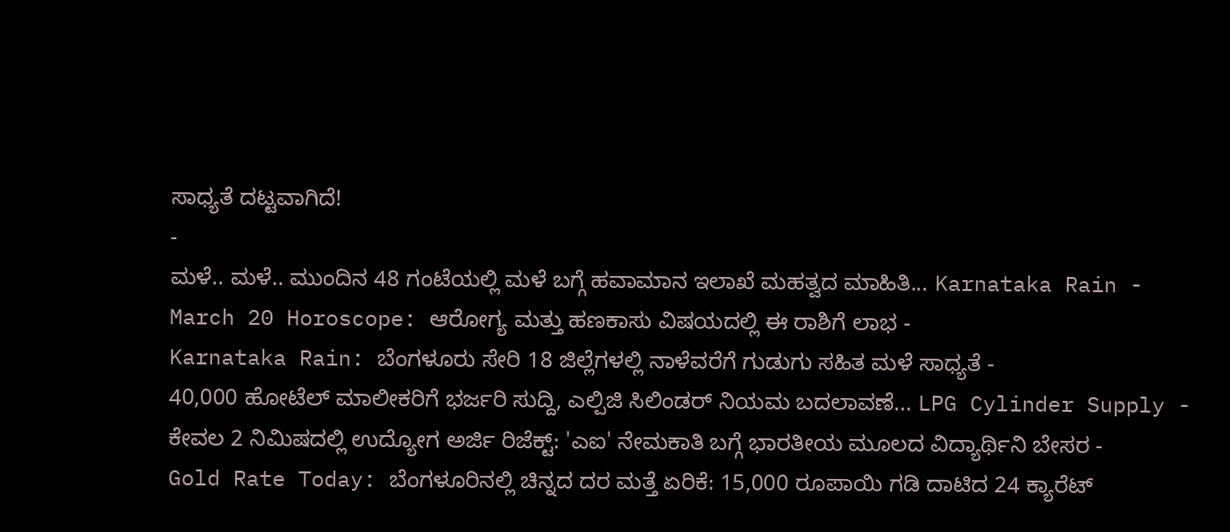ಸಾಧ್ಯತೆ ದಟ್ಟವಾಗಿದೆ!
-
ಮಳೆ.. ಮಳೆ.. ಮುಂದಿನ 48 ಗಂಟೆಯಲ್ಲಿ ಮಳೆ ಬಗ್ಗೆ ಹವಾಮಾನ ಇಲಾಖೆ ಮಹತ್ವದ ಮಾಹಿತಿ... Karnataka Rain -
March 20 Horoscope: ಆರೋಗ್ಯ ಮತ್ತು ಹಣಕಾಸು ವಿಷಯದಲ್ಲಿ ಈ ರಾಶಿಗೆ ಲಾಭ -
Karnataka Rain: ಬೆಂಗಳೂರು ಸೇರಿ 18 ಜಿಲ್ಲೆಗಳಲ್ಲಿ ನಾಳೆವರೆಗೆ ಗುಡುಗು ಸಹಿತ ಮಳೆ ಸಾಧ್ಯತೆ -
40,000 ಹೋಟೆಲ್ ಮಾಲೀಕರಿಗೆ ಭರ್ಜರಿ ಸುದ್ದಿ, ಎಲ್ಪಿಜಿ ಸಿಲಿಂಡರ್ ನಿಯಮ ಬದಲಾವಣೆ... LPG Cylinder Supply -
ಕೇವಲ 2 ನಿಮಿಷದಲ್ಲಿ ಉದ್ಯೋಗ ಅರ್ಜಿ ರಿಜೆಕ್ಟ್: 'ಎಐ' ನೇಮಕಾತಿ ಬಗ್ಗೆ ಭಾರತೀಯ ಮೂಲದ ವಿದ್ಯಾರ್ಥಿನಿ ಬೇಸರ -
Gold Rate Today: ಬೆಂಗಳೂರಿನಲ್ಲಿ ಚಿನ್ನದ ದರ ಮತ್ತೆ ಏರಿಕೆ: 15,000 ರೂಪಾಯಿ ಗಡಿ ದಾಟಿದ 24 ಕ್ಯಾರೆಟ್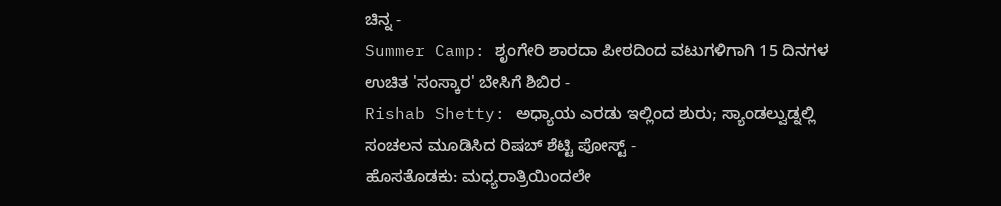ಚಿನ್ನ -
Summer Camp: ಶೃಂಗೇರಿ ಶಾರದಾ ಪೀಠದಿಂದ ವಟುಗಳಿಗಾಗಿ 15 ದಿನಗಳ ಉಚಿತ 'ಸಂಸ್ಕಾರ' ಬೇಸಿಗೆ ಶಿಬಿರ -
Rishab Shetty: ಅಧ್ಯಾಯ ಎರಡು ಇಲ್ಲಿಂದ ಶುರು; ಸ್ಯಾಂಡಲ್ವುಡ್ನಲ್ಲಿ ಸಂಚಲನ ಮೂಡಿಸಿದ ರಿಷಬ್ ಶೆಟ್ಟಿ ಪೋಸ್ಟ್ -
ಹೊಸತೊಡಕು: ಮಧ್ಯರಾತ್ರಿಯಿಂದಲೇ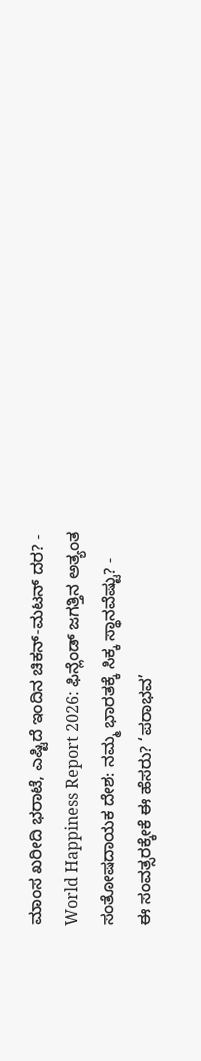ಮಾಂಸ ಖರೀದಿ ಭರಾಟೆ, ಎಷ್ಟಿದೆ ಇಂದಿನ ಚಿಕನ್-ಮಟನ್ ದರ? -
World Happiness Report 2026: ಫಿನ್ಲೆಂಡ್ ಜಗತ್ತಿನ ಅತ್ಯಂತ ಸಂತೋಷದಾಯಕ ದೇಶ: ನಮ್ಮ ಭಾರತಕ್ಕೆ ಸಿಕ್ಕ ಸ್ಥಾನವೆಷ್ಟು? -
ಈ ಸಂವತ್ಸರಕ್ಕೇಕೆ ಈ ಹೆಸರು? ‘ಪರಾಭವ’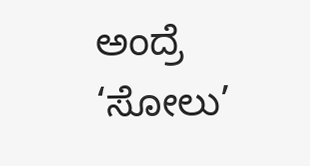ಅಂದ್ರೆ ‘ಸೋಲು’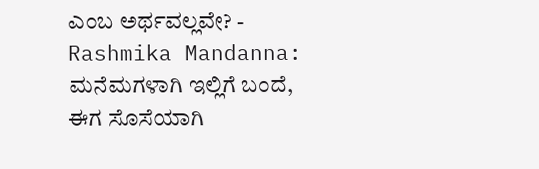ಎಂಬ ಅರ್ಥವಲ್ಲವೇ? -
Rashmika Mandanna: ಮನೆಮಗಳಾಗಿ ಇಲ್ಲಿಗೆ ಬಂದೆ, ಈಗ ಸೊಸೆಯಾಗಿ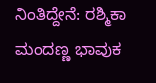ನಿಂತಿದ್ದೇನೆ: ರಶ್ಮಿಕಾ ಮಂದಣ್ಣ ಭಾವುಕ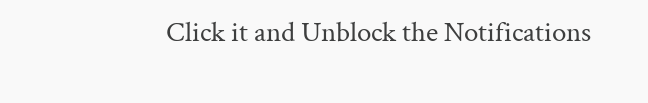Click it and Unblock the Notifications